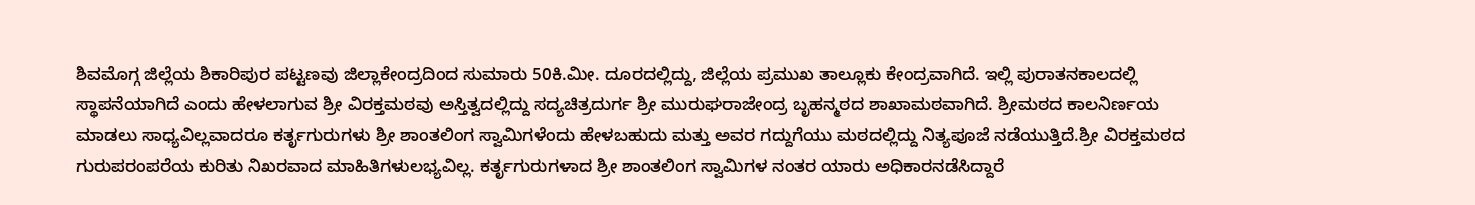ಶಿವಮೊಗ್ಗ ಜಿಲ್ಲೆಯ ಶಿಕಾರಿಪುರ ಪಟ್ಟಣವು ಜಿಲ್ಲಾಕೇಂದ್ರದಿಂದ ಸುಮಾರು 50ಕಿ.ಮೀ. ದೂರದಲ್ಲಿದ್ದು, ಜಿಲ್ಲೆಯ ಪ್ರಮುಖ ತಾಲ್ಲೂಕು ಕೇಂದ್ರವಾಗಿದೆ. ಇಲ್ಲಿ ಪುರಾತನಕಾಲದಲ್ಲಿ ಸ್ಥಾಪನೆಯಾಗಿದೆ ಎಂದು ಹೇಳಲಾಗುವ ಶ್ರೀ ವಿರಕ್ತಮಠವು ಅಸ್ತಿತ್ವದಲ್ಲಿದ್ದು ಸದ್ಯಚಿತ್ರದುರ್ಗ ಶ್ರೀ ಮುರುಘರಾಜೇಂದ್ರ ಬೃಹನ್ಮಠದ ಶಾಖಾಮಠವಾಗಿದೆ. ಶ್ರೀಮಠದ ಕಾಲನಿರ್ಣಯ ಮಾಡಲು ಸಾಧ್ಯವಿಲ್ಲವಾದರೂ ಕರ್ತೃಗುರುಗಳು ಶ್ರೀ ಶಾಂತಲಿಂಗ ಸ್ವಾಮಿಗಳೆಂದು ಹೇಳಬಹುದು ಮತ್ತು ಅವರ ಗದ್ದುಗೆಯು ಮಠದಲ್ಲಿದ್ದು ನಿತ್ಯಪೂಜೆ ನಡೆಯುತ್ತಿದೆ.ಶ್ರೀ ವಿರಕ್ತಮಠದ ಗುರುಪರಂಪರೆಯ ಕುರಿತು ನಿಖರವಾದ ಮಾಹಿತಿಗಳುಲಭ್ಯವಿಲ್ಲ. ಕರ್ತೃಗುರುಗಳಾದ ಶ್ರೀ ಶಾಂತಲಿಂಗ ಸ್ವಾಮಿಗಳ ನಂತರ ಯಾರು ಅಧಿಕಾರನಡೆಸಿದ್ದಾರೆ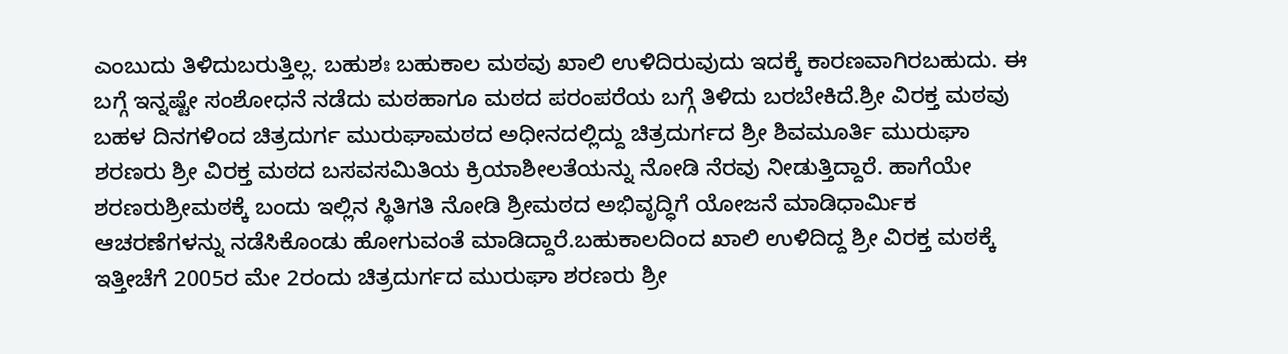ಎಂಬುದು ತಿಳಿದುಬರುತ್ತಿಲ್ಲ. ಬಹುಶಃ ಬಹುಕಾಲ ಮಠವು ಖಾಲಿ ಉಳಿದಿರುವುದು ಇದಕ್ಕೆ ಕಾರಣವಾಗಿರಬಹುದು. ಈ ಬಗ್ಗೆ ಇನ್ನಷ್ಟೇ ಸಂಶೋಧನೆ ನಡೆದು ಮಠಹಾಗೂ ಮಠದ ಪರಂಪರೆಯ ಬಗ್ಗೆ ತಿಳಿದು ಬರಬೇಕಿದೆ.ಶ್ರೀ ವಿರಕ್ತ ಮಠವು ಬಹಳ ದಿನಗಳಿಂದ ಚಿತ್ರದುರ್ಗ ಮುರುಘಾಮಠದ ಅಧೀನದಲ್ಲಿದ್ದು ಚಿತ್ರದುರ್ಗದ ಶ್ರೀ ಶಿವಮೂರ್ತಿ ಮುರುಘಾ ಶರಣರು ಶ್ರೀ ವಿರಕ್ತ ಮಠದ ಬಸವಸಮಿತಿಯ ಕ್ರಿಯಾಶೀಲತೆಯನ್ನು ನೋಡಿ ನೆರವು ನೀಡುತ್ತಿದ್ದಾರೆ. ಹಾಗೆಯೇ ಶರಣರುಶ್ರೀಮಠಕ್ಕೆ ಬಂದು ಇಲ್ಲಿನ ಸ್ಥಿತಿಗತಿ ನೋಡಿ ಶ್ರೀಮಠದ ಅಭಿವೃದ್ಧಿಗೆ ಯೋಜನೆ ಮಾಡಿಧಾರ್ಮಿಕ ಆಚರಣೆಗಳನ್ನು ನಡೆಸಿಕೊಂಡು ಹೋಗುವಂತೆ ಮಾಡಿದ್ದಾರೆ.ಬಹುಕಾಲದಿಂದ ಖಾಲಿ ಉಳಿದಿದ್ದ ಶ್ರೀ ವಿರಕ್ತ ಮಠಕ್ಕೆ ಇತ್ತೀಚೆಗೆ 2005ರ ಮೇ 2ರಂದು ಚಿತ್ರದುರ್ಗದ ಮುರುಘಾ ಶರಣರು ಶ್ರೀ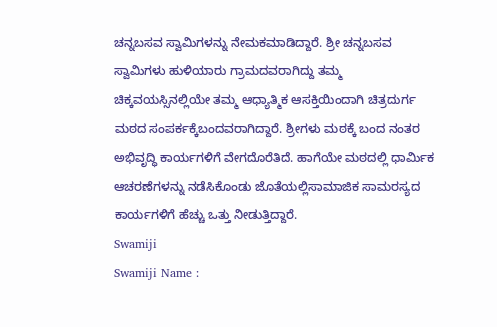ಚನ್ನಬಸವ ಸ್ವಾಮಿಗಳನ್ನು ನೇಮಕಮಾಡಿದ್ದಾರೆ. ಶ್ರೀ ಚನ್ನಬಸವ ಸ್ವಾಮಿಗಳು ಹುಳಿಯಾರು ಗ್ರಾಮದವರಾಗಿದ್ದು ತಮ್ಮ ಚಿಕ್ಕವಯಸ್ಸಿನಲ್ಲಿಯೇ ತಮ್ಮ ಆಧ್ಯಾತ್ಮಿಕ ಆಸಕ್ತಿಯಿಂದಾಗಿ ಚಿತ್ರದುರ್ಗ ಮಠದ ಸಂಪರ್ಕಕ್ಕೆಬಂದವರಾಗಿದ್ದಾರೆ. ಶ್ರೀಗಳು ಮಠಕ್ಕೆ ಬಂದ ನಂತರ ಅಭಿವೃದ್ಧಿ ಕಾರ್ಯಗಳಿಗೆ ವೇಗದೊರೆತಿದೆ. ಹಾಗೆಯೇ ಮಠದಲ್ಲಿ ಧಾರ್ಮಿಕ ಆಚರಣೆಗಳನ್ನು ನಡೆಸಿಕೊಂಡು ಜೊತೆಯಲ್ಲಿಸಾಮಾಜಿಕ ಸಾಮರಸ್ಯದ ಕಾರ್ಯಗಳಿಗೆ ಹೆಚ್ಚು ಒತ್ತು ನೀಡುತ್ತಿದ್ದಾರೆ.
Swamiji
Swamiji Name :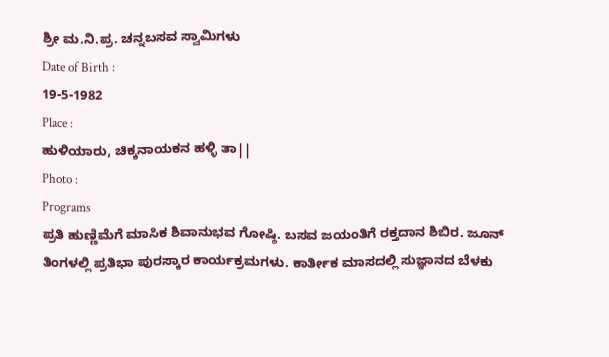ಶ್ರೀ ಮ.ನಿ.ಪ್ರ. ಚನ್ನಬಸವ ಸ್ವಾಮಿಗಳು
Date of Birth :
19-5-1982
Place :
ಹುಳಿಯಾರು, ಚಿಕ್ಕನಾಯಕನ ಹಳ್ಳಿ ತಾ||
Photo :
Programs
ಪ್ರತಿ ಹುಣ್ಣಿಮೆಗೆ ಮಾಸಿಕ ಶಿವಾನುಭವ ಗೋಷ್ಠಿ. ಬಸವ ಜಯಂತಿಗೆ ರಕ್ತದಾನ ಶಿಬಿರ. ಜೂನ್ ತಿಂಗಳಲ್ಲಿ ಪ್ರತಿಭಾ ಪುರಸ್ಕಾರ ಕಾರ್ಯಕ್ರಮಗಳು. ಕಾರ್ತೀಕ ಮಾಸದಲ್ಲಿ ಸುಜ್ಞಾನದ ಬೆಳಕು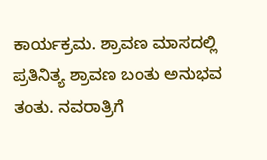ಕಾರ್ಯಕ್ರಮ. ಶ್ರಾವಣ ಮಾಸದಲ್ಲಿ ಪ್ರತಿನಿತ್ಯ ಶ್ರಾವಣ ಬಂತು ಅನುಭವ ತಂತು. ನವರಾತ್ರಿಗೆ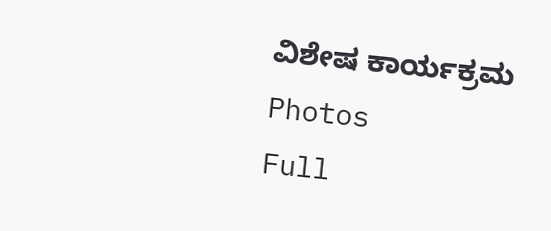ವಿಶೇಷ ಕಾರ್ಯಕ್ರಮ
Photos
Full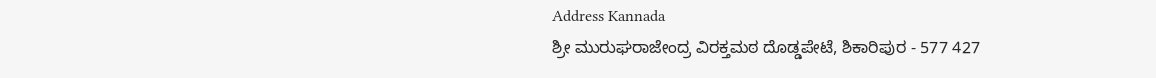Address Kannada
ಶ್ರೀ ಮುರುಘರಾಜೇಂದ್ರ ವಿರಕ್ತಮಠ ದೊಡ್ಡಪೇಟೆ, ಶಿಕಾರಿಪುರ - 577 427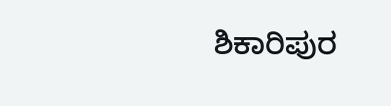ಶಿಕಾರಿಪುರ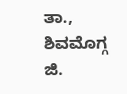ತಾ., ಶಿವಮೊಗ್ಗ ಜಿ.